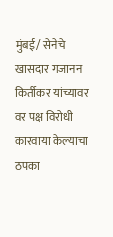मुंबई/ सेनेचे खासदार गजानन किर्तीकर यांच्यावर वर पक्ष विरोधी कारवाया केल्याचा ठपका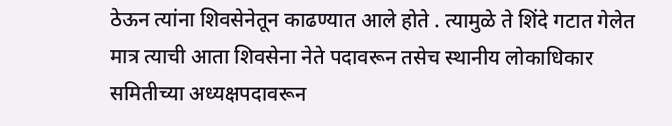ठेऊन त्यांना शिवसेनेतून काढण्यात आले होते . त्यामुळे ते शिंदे गटात गेलेत मात्र त्याची आता शिवसेना नेते पदावरून तसेच स्थानीय लोकाधिकार समितीच्या अध्यक्षपदावरून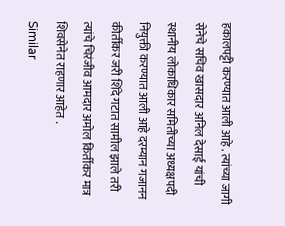हकालपट्टी करण्यात आली आहे . त्यांच्या जागी सेनेचे सचिव खासदार अनिल देसाई यांची स्थानीय लोकाधिकार समितीच्या अध्यक्षपदी नियुक्ती करण्यात आली आहे दरम्यान गजानन कीर्तीकर जरी शिंदे गटात सामील झाले तरी त्यांचे चिरंजीव आमदार अमोल किर्तीकर मात्र शिवसेनेत राहणार आहेत .
Similar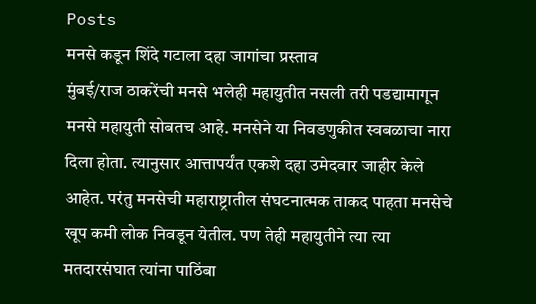Posts
मनसे कडून शिंदे गटाला दहा जागांचा प्रस्ताव
मुंबई/राज ठाकरेंची मनसे भलेही महायुतीत नसली तरी पडद्यामागून मनसे महायुती सोबतच आहे. मनसेने या निवडणुकीत स्वबळाचा नारा दिला होता. त्यानुसार आत्तापर्यंत एकशे दहा उमेदवार जाहीर केले आहेत. परंतु मनसेची महाराष्ट्रातील संघटनात्मक ताकद पाहता मनसेचे खूप कमी लोक निवडून येतील. पण तेही महायुतीने त्या त्या मतदारसंघात त्यांना पाठिंबा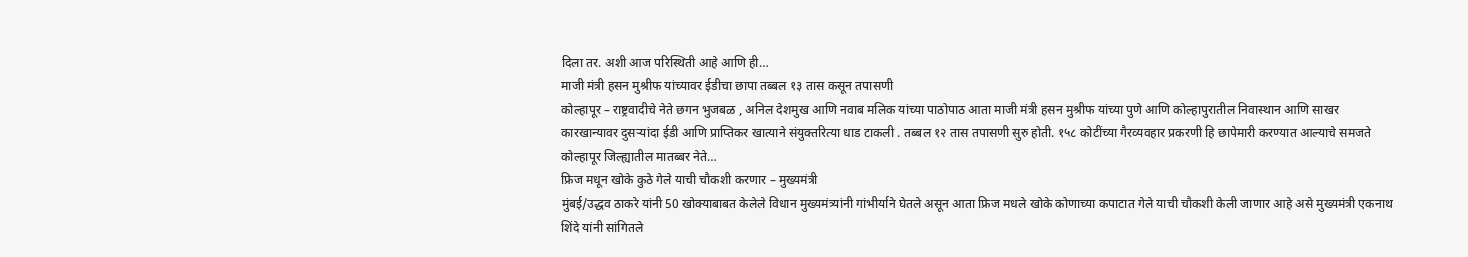दिला तर. अशी आज परिस्थिती आहे आणि ही…
माजी मंत्री हसन मुश्रीफ यांच्यावर ईडीचा छापा तब्बल १३ तास कसून तपासणी
कोल्हापूर – राष्ट्रवादीचे नेते छगन भुजबळ , अनिल देशमुख आणि नवाब मलिक यांच्या पाठोपाठ आता माजी मंत्री हसन मुश्रीफ यांच्या पुणे आणि कोल्हापुरातील निवास्थान आणि साखर कारखान्यावर दुसऱ्यांदा ईडी आणि प्राप्तिकर खात्याने संयुक्तरित्या धाड टाकली . तब्बल १२ तास तपासणी सुरु होती. १५८ कोटींच्या गैरव्यवहार प्रकरणी हि छापेमारी करण्यात आल्याचे समजते कोल्हापूर जिल्ह्यातील मातब्बर नेते…
फ्रिज मधून खोके कुठे गेले याची चौकशी करणार – मुख्यमंत्री
मुंबई/उद्धव ठाकरे यांनी 50 खोक्याबाबत केलेले विधान मुख्यमंत्र्यांनी गांभीर्याने घेतले असून आता फ्रिज मधले खोके कोणाच्या कपाटात गेले याची चौकशी केली जाणार आहे असे मुख्यमंत्री एकनाथ शिंदे यांनी सांगितले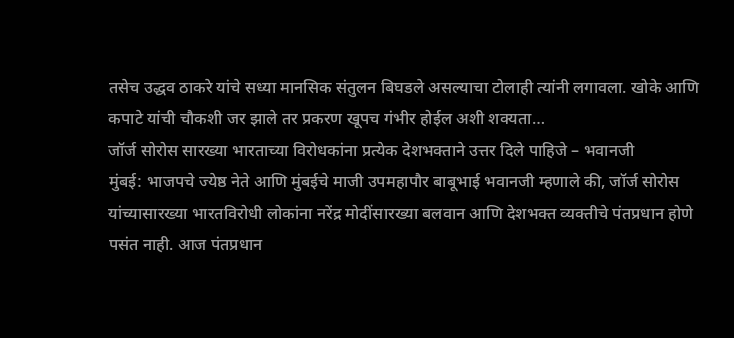तसेच उद्धव ठाकरे यांचे सध्या मानसिक संतुलन बिघडले असल्याचा टोलाही त्यांनी लगावला. खोके आणि कपाटे यांची चौकशी जर झाले तर प्रकरण खूपच गंभीर होईल अशी शक्यता…
जॉर्ज सोरोस सारख्या भारताच्या विरोधकांना प्रत्येक देशभक्ताने उत्तर दिले पाहिजे – भवानजी
मुंबई: भाजपचे ज्येष्ठ नेते आणि मुंबईचे माजी उपमहापौर बाबूभाई भवानजी म्हणाले की, जॉर्ज सोरोस यांच्यासारख्या भारतविरोधी लोकांना नरेंद्र मोदींसारख्या बलवान आणि देशभक्त व्यक्तीचे पंतप्रधान होणे पसंत नाही. आज पंतप्रधान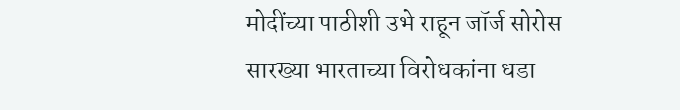मोदींच्या पाठीशी उभे राहून जॉर्ज सोरोस सारख्या भारताच्या विरोधकांना धडा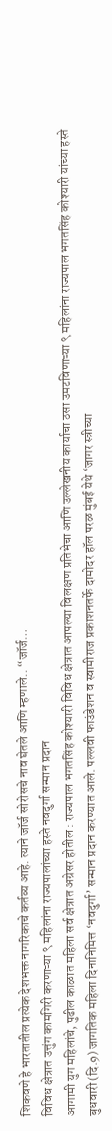शिकवणे हे भारतातील प्रत्येक देशभक्त नागरिकाचे कर्तव्य आहे. त्याने जॉर्ज सोरोसचे नाव घेतले आणि म्हणाले.. “जॉर्ज…
विविध क्षेत्रात उत्तुंग कामगिरी करणाऱ्या ९ महिलांना राज्यपालांच्या हस्ते नवदुर्गा सन्मान प्रदान
आगामी युग महिलांचे, पुढील काळात महिला सर्व क्षेत्रात अग्रेसर होतील : राज्यपाल भगतसिंह कोश्यारी विविध क्षेत्रात आपल्या विलक्षण प्रतिभेचा आणि उल्लेखनीय कार्याचा ठसा उमटविणाऱ्या ९ महिलांना राज्यपाल भगतसिंह कोश्यारी यांच्या हस्ते बुधवारी (दि.9) जागतिक महिला दिनानिमित्त ‘नवदुर्गा’ सन्मान प्रदान करण्यात आले. पल्लवी फाउंडेशन व स्वामीराज प्रकाशनतर्फे दामोदर हॉल परळ मुंबई येथे ‘जागर स्त्रीच्या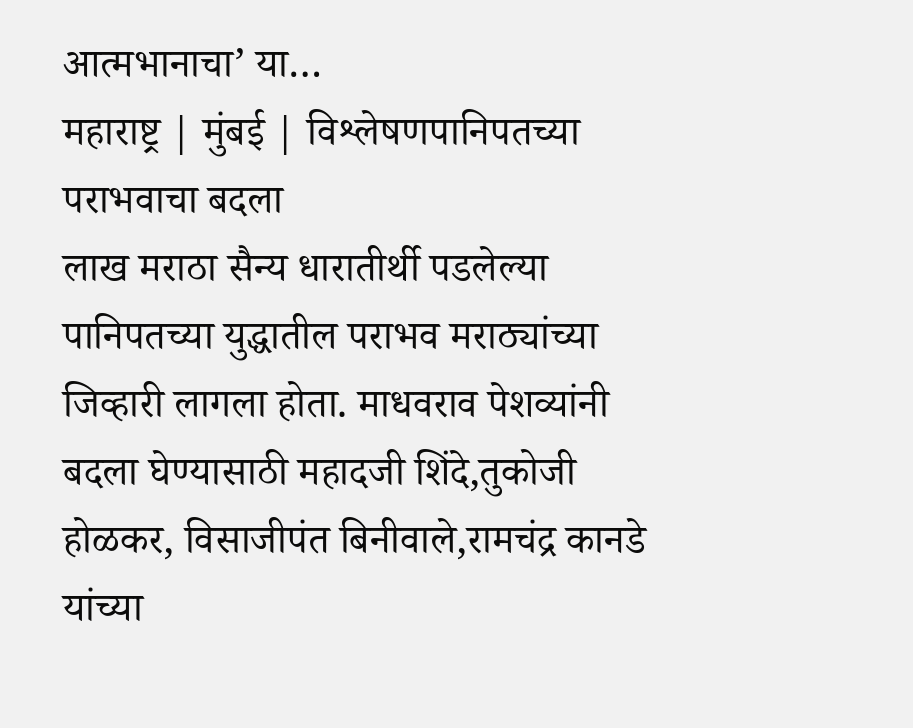आत्मभानाचा’ या…
महाराष्ट्र | मुंबई | विश्लेषणपानिपतच्या पराभवाचा बदला
लाख मराठा सैन्य धारातीर्थी पडलेल्या पानिपतच्या युद्धातील पराभव मराठ्यांच्या जिव्हारी लागला होता. माधवराव पेशव्यांनी बदला घेण्यासाठी महादजी शिंदे,तुकोजी होळकर, विसाजीपंत बिनीवाले,रामचंद्र कानडे यांच्या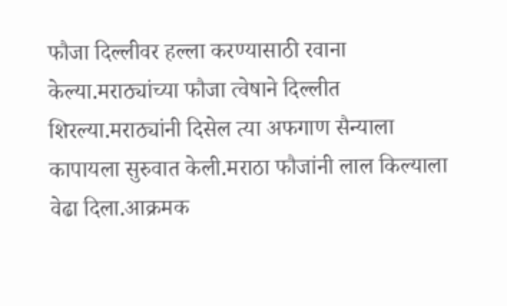फौजा दिल्लीवर हल्ला करण्यासाठी रवाना केल्या.मराठ्यांच्या फौजा त्वेषाने दिल्लीत शिरल्या.मराठ्यांनी दिसेल त्या अफगाण सैन्याला कापायला सुरुवात केली.मराठा फौजांनी लाल किल्याला वेढा दिला.आक्रमक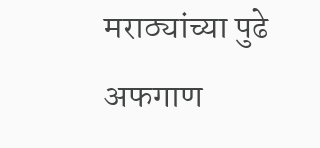मराठ्यांच्या पुढे अफगाण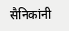सैनिकांनी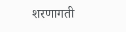शरणागती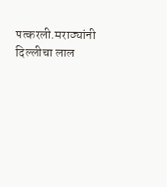पत्करली.मराठ्यांनी दिल्लीचा लाल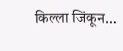किल्ला जिंकून…